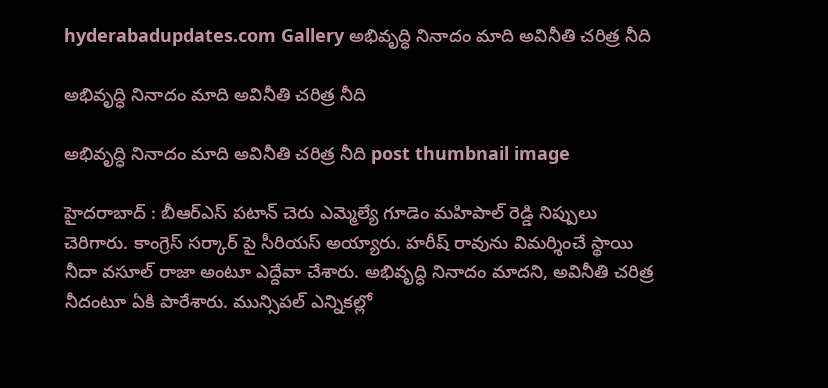hyderabadupdates.com Gallery అభివృద్ధి నినాదం మాది అవినీతి చరిత్ర నీది

అభివృద్ధి నినాదం మాది అవినీతి చరిత్ర నీది

అభివృద్ధి నినాదం మాది అవినీతి చరిత్ర నీది post thumbnail image

హైద‌రాబాద్ : బీఆర్ఎస్ ప‌టాన్ చెరు ఎమ్మెల్యే గూడెం మ‌హిపాల్ రెడ్డి నిప్పులు చెరిగారు. కాంగ్రెస్ స‌ర్కార్ పై సీరియ‌స్ అయ్యారు. హరీష్ రావును విమర్శించే స్థాయి నీదా వసూల్ రాజా అంటూ ఎద్దేవా చేశారు. అభివృద్ధి నినాదం మాదని, అవినీతి చరిత్ర నీదంటూ ఏకి పారేశారు. మున్సిపల్ ఎన్నికల్లో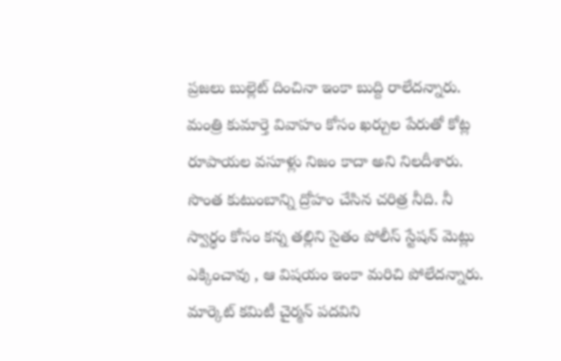ప్రజలు బుల్లెట్ దించినా ఇంకా బుద్ది రాలేద‌న్నారు. మంత్రి కుమార్తె వివాహం కోసం ఖర్చుల పేరుతో కోట్ల రూపాయల వసూళ్లు నిజం కాదా అని నిల‌దీశారు. సొంత కుటుంబాన్ని ద్రోహం చేసిన చరిత్ర నీది. నీ స్వార్థం కోసం కన్న తల్లిని సైతం పోలీస్ స్టేషన్ మెట్లు ఎక్కించావు , ఆ విష‌యం ఇంకా మ‌రిచి పోలేద‌న్నారు.
మార్కెట్ కమిటీ చైర్మన్ పదవిని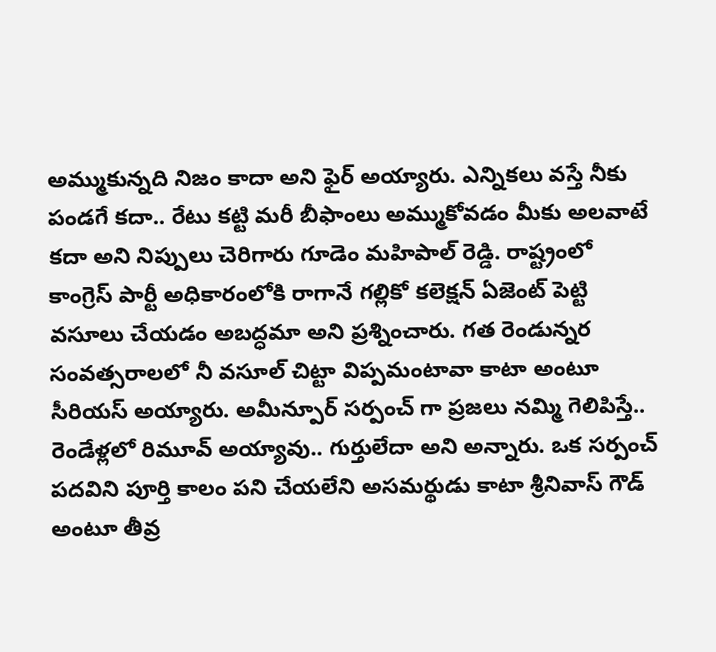అమ్ముకున్నది నిజం కాదా అని ఫైర్ అయ్యారు. ఎన్నికలు వస్తే నీకు పండగే కదా.. రేటు కట్టి మరీ బీఫాంలు అమ్ముకోవడం మీకు అలవాటే కదా అని నిప్పులు చెరిగారు గూడెం మ‌హిపాల్ రెడ్డి. రాష్ట్రంలో కాంగ్రెస్ పార్టీ అధికారంలోకి రాగానే గల్లికో కలెక్షన్ ఏజెంట్ పెట్టి వసూలు చేయడం అబద్ధమా అని ప్ర‌శ్నించారు. గత రెండున్నర సంవత్సరాలలో నీ వసూల్ చిట్టా విప్పమంటావా కాటా అంటూ సీరియ‌స్ అయ్యారు. అమీన్పూర్ సర్పంచ్ గా ప్రజలు నమ్మి గెలిపిస్తే.. రెండేళ్లలో రిమూవ్ అయ్యావు.. గుర్తులేదా అని అన్నారు. ఒక సర్పంచ్ పదవిని పూర్తి కాలం పని చేయలేని అసమర్థుడు కాటా శ్రీనివాస్ గౌడ్ అంటూ తీవ్ర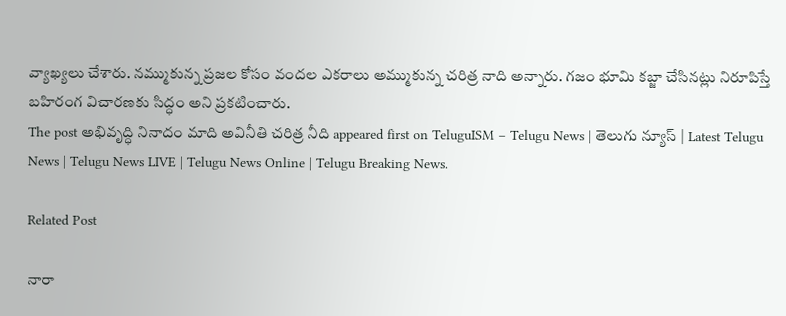వ్యాఖ్య‌లు చేశారు. నమ్ముకున్న ప్రజల కోసం వందల ఎకరాలు అమ్ముకున్న చరిత్ర నాది అన్నారు. గజం భూమి కబ్జా చేసినట్లు నిరూపిస్తే బహిరంగ విచారణకు సిద్ధం అని ప్ర‌క‌టించారు.
The post అభివృద్ధి నినాదం మాది అవినీతి చరిత్ర నీది appeared first on TeluguISM – Telugu News | తెలుగు న్యూస్ | Latest Telugu News | Telugu News LIVE | Telugu News Online | Telugu Breaking News.

Related Post

నారా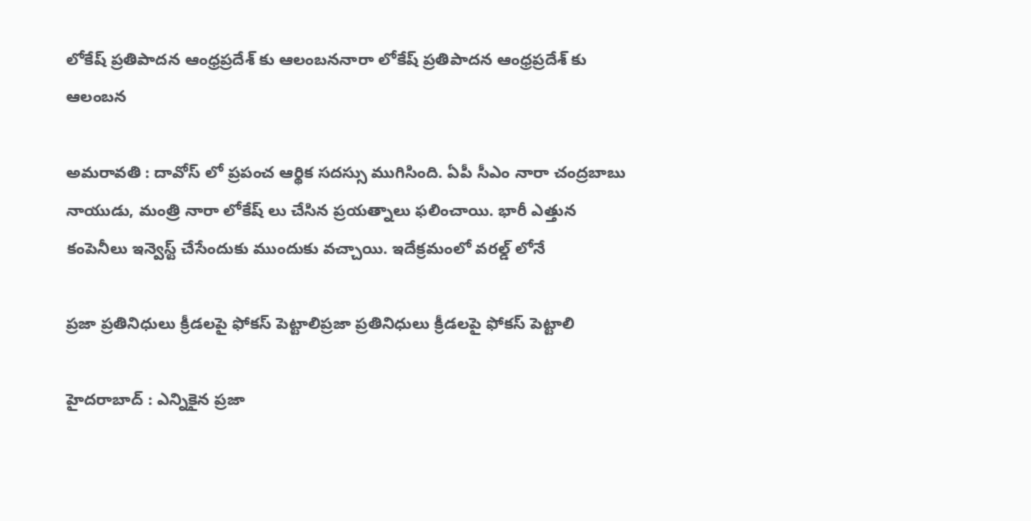లోకేష్ ప్ర‌తిపాద‌న ఆంధ్ర‌ప్ర‌దేశ్ కు ఆలంబ‌ననారా లోకేష్ ప్ర‌తిపాద‌న ఆంధ్ర‌ప్ర‌దేశ్ కు ఆలంబ‌న

అమ‌రావ‌తి : దావోస్ లో ప్ర‌పంచ ఆర్థిక స‌ద‌స్సు ముగిసింది. ఏపీ సీఎం నారా చంద్ర‌బాబు నాయుడు, మంత్రి నారా లోకేష్ లు చేసిన ప్ర‌య‌త్నాలు ఫ‌లించాయి. భారీ ఎత్తున కంపెనీలు ఇన్వెస్ట్ చేసేందుకు ముందుకు వ‌చ్చాయి. ఇదేక్ర‌మంలో వ‌ర‌ల్డ్ లోనే

ప్ర‌జా ప్ర‌తినిధులు క్రీడ‌ల‌పై ఫోక‌స్ పెట్టాలిప్ర‌జా ప్ర‌తినిధులు క్రీడ‌ల‌పై ఫోక‌స్ పెట్టాలి

హైద‌రాబాద్ : ఎన్నికైన ప్ర‌జా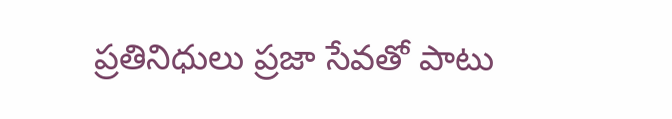ప్ర‌తినిధులు ప్ర‌జా సేవ‌తో పాటు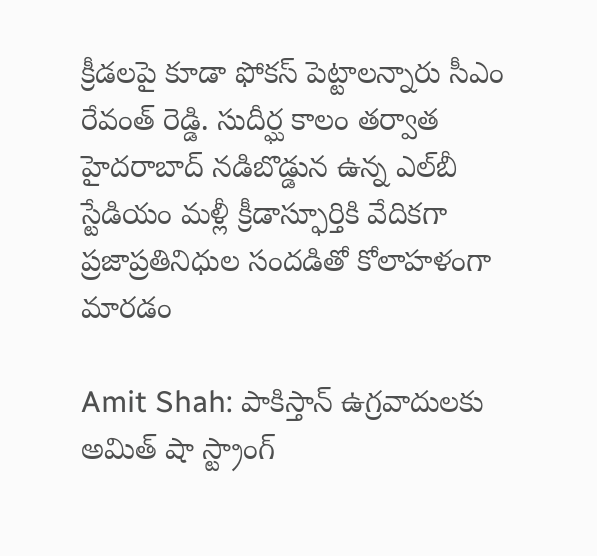క్రీడ‌ల‌పై కూడా ఫోక‌స్ పెట్టాల‌న్నారు సీఎం రేవంత్ రెడ్డి. సుదీర్ఘ కాలం తర్వాత హైదరాబాద్ నడిబొడ్డున ఉన్న ఎల్‌బీ స్టేడియం మళ్లీ క్రీడాస్ఫూర్తికి వేదికగా ప్రజాప్రతినిధుల సందడితో కోలాహళంగా మారడం

Amit Shah: పాకిస్తాన్‌ ఉగ్రవాదులకు అమిత్‌ షా స్ట్రాంగ్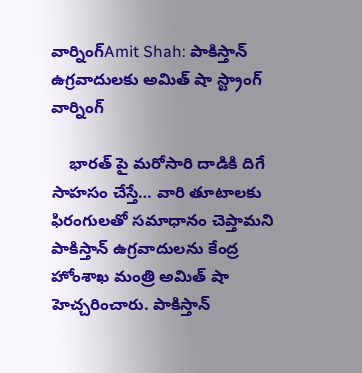వార్నింగ్Amit Shah: పాకిస్తాన్‌ ఉగ్రవాదులకు అమిత్‌ షా స్ట్రాంగ్ వార్నింగ్

    భారత్‌ పై మరోసారి దాడికి దిగే సాహసం చేస్తే… వారి తూటాలకు ఫిరంగులతో సమాధానం చెప్తామని పాకిస్తాన్‌ ఉగ్రవాదులను కేంద్ర హోంశాఖ మంత్రి అమిత్‌ షా హెచ్చరించారు. పాకిస్తాన్‌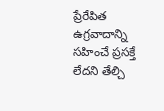ప్రేరేపిత ఉగ్రవాదాన్ని సహించే ప్రసక్తే లేదని తేల్చి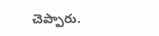చెప్పారు.